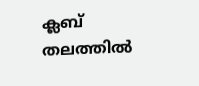ക്ലബ് തലത്തിൽ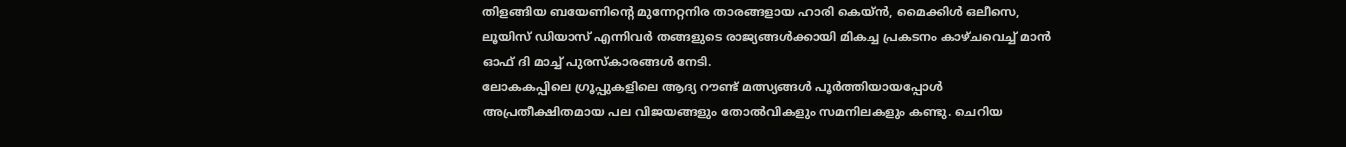തിളങ്ങിയ ബയേണിന്റെ മുന്നേറ്റനിര താരങ്ങളായ ഹാരി കെയ്ൻ, മൈക്കിൾ ഒലീസെ, ലൂയിസ് ഡിയാസ് എന്നിവർ തങ്ങളുടെ രാജ്യങ്ങൾക്കായി മികച്ച പ്രകടനം കാഴ്ചവെച്ച് മാൻ ഓഫ് ദി മാച്ച് പുരസ്കാരങ്ങൾ നേടി.
ലോകകപ്പിലെ ഗ്രൂപ്പുകളിലെ ആദ്യ റൗണ്ട് മത്സ്യങ്ങൾ പൂർത്തിയായപ്പോൾ അപ്രതീക്ഷിതമായ പല വിജയങ്ങളും തോൽവികളും സമനിലകളും കണ്ടു. ചെറിയ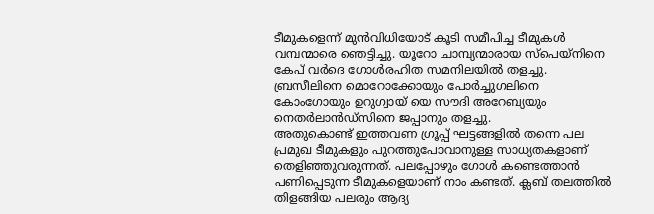ടീമുകളെന്ന് മുൻവിധിയോട് കൂടി സമീപിച്ച ടീമുകൾ വമ്പന്മാരെ ഞെട്ടിച്ചു. യൂറോ ചാമ്പ്യന്മാരായ സ്പെയ്നിനെ കേപ് വർദെ ഗോൾരഹിത സമനിലയിൽ തളച്ചു. ബ്രസീലിനെ മൊറോക്കോയും പോർച്ചുഗലിനെ കോംഗോയും ഉറുഗ്വായ് യെ സൗദി അറേബ്യയും നെതർലാൻഡ്സിനെ ജപ്പാനും തളച്ചു.
അതുകൊണ്ട് ഇത്തവണ ഗ്രൂപ്പ് ഘട്ടങ്ങളിൽ തന്നെ പല പ്രമുഖ ടീമുകളും പുറത്തുപോവാനുള്ള സാധ്യതകളാണ് തെളിഞ്ഞുവരുന്നത്. പലപ്പോഴും ഗോൾ കണ്ടെത്താൻ പണിപ്പെടുന്ന ടീമുകളെയാണ് നാം കണ്ടത്. ക്ലബ് തലത്തിൽ തിളങ്ങിയ പലരും ആദ്യ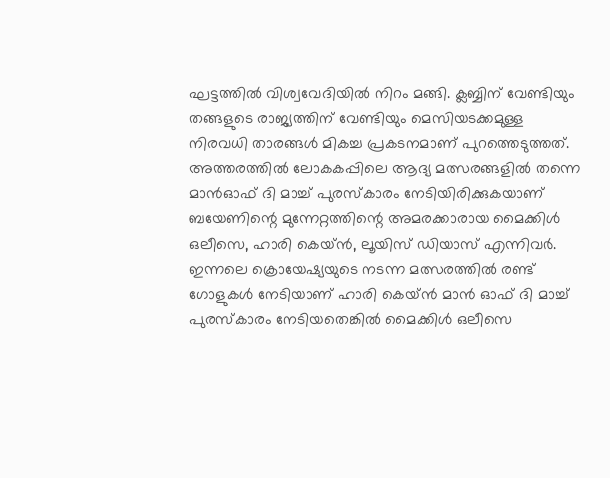ഘട്ടത്തിൽ വിശ്വവേദിയിൽ നിറം മങ്ങി. ക്ലബ്ബിന് വേണ്ടിയും തങ്ങളുടെ രാജ്യത്തിന് വേണ്ടിയും മെസിയടക്കമുള്ള നിരവധി താരങ്ങൾ മികച്ച പ്രകടനമാണ് പുറത്തെടുത്തത്. അത്തരത്തിൽ ലോകകപ്പിലെ ആദ്യ മത്സരങ്ങളിൽ തന്നെ മാൻഓഫ് ദി മാച്ച് പുരസ്കാരം നേടിയിരിക്കുകയാണ് ബയേണിന്റെ മുന്നേറ്റത്തിന്റെ അമരക്കാരായ മൈക്കിൾ ഒലീസെ, ഹാരി കെയ്ൻ, ലൂയിസ് ഡിയാസ് എന്നിവർ.
ഇന്നലെ ക്രൊയേഷ്യയുടെ നടന്ന മത്സരത്തിൽ രണ്ട് ഗോളുകൾ നേടിയാണ് ഹാരി കെയ്ൻ മാൻ ഓഫ് ദി മാച്ച് പുരസ്കാരം നേടിയതെങ്കിൽ മൈക്കിൾ ഒലീസെ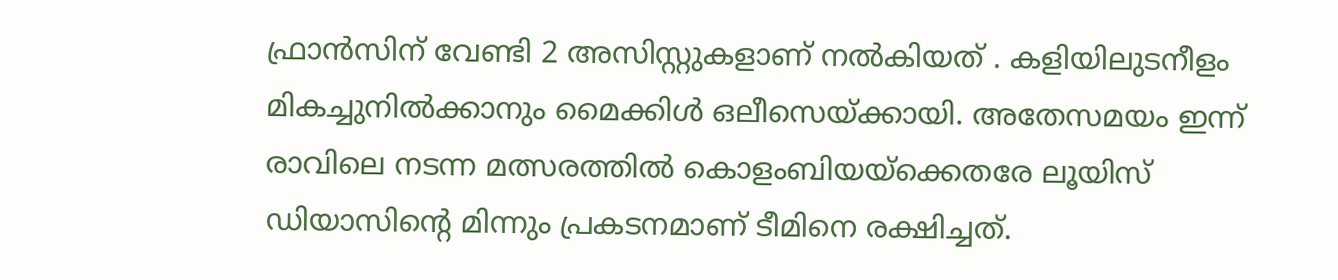ഫ്രാൻസിന് വേണ്ടി 2 അസിസ്റ്റുകളാണ് നൽകിയത് . കളിയിലുടനീളം മികച്ചുനിൽക്കാനും മൈക്കിൾ ഒലീസെയ്ക്കായി. അതേസമയം ഇന്ന് രാവിലെ നടന്ന മത്സരത്തിൽ കൊളംബിയയ്ക്കെതരേ ലൂയിസ് ഡിയാസിന്റെ മിന്നും പ്രകടനമാണ് ടീമിനെ രക്ഷിച്ചത്.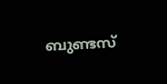ബുണ്ടസ്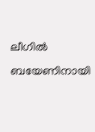ലീഗിൽ ബയേണിനായി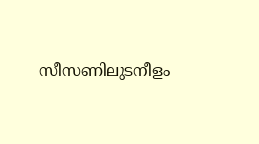സീസണിലുടനീളം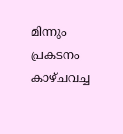മിന്നും പ്രകടനം കാഴ്ചവച്ച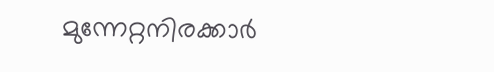മുന്നേറ്റനിരക്കാർ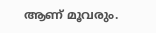ആണ് മൂവരും.